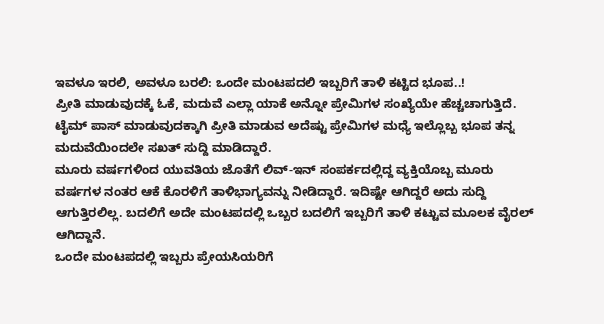ಇವಳೂ ಇರಲಿ, ಅವಳೂ ಬರಲಿ: ಒಂದೇ ಮಂಟಪದಲಿ ಇಬ್ಬರಿಗೆ ತಾಳಿ ಕಟ್ಟಿದ ಭೂಪ..!
ಪ್ರೀತಿ ಮಾಡುವುದಕ್ಕೆ ಓಕೆ, ಮದುವೆ ಎಲ್ಲಾ ಯಾಕೆ ಅನ್ನೋ ಪ್ರೇಮಿಗಳ ಸಂಖ್ಯೆಯೇ ಹೆಚ್ಚಚಾಗುತ್ತಿದೆ. ಟೈಮ್ ಪಾಸ್ ಮಾಡುವುದಕ್ಕಾಗಿ ಪ್ರೀತಿ ಮಾಡುವ ಅದೆಷ್ಟು ಪ್ರೇಮಿಗಳ ಮಧ್ಯೆ ಇಲ್ಲೊಬ್ಬ ಭೂಪ ತನ್ನ ಮದುವೆಯಿಂದಲೇ ಸಖತ್ ಸುದ್ದಿ ಮಾಡಿದ್ದಾರೆ.
ಮೂರು ವರ್ಷಗಳಿಂದ ಯುವತಿಯ ಜೊತೆಗೆ ಲಿವ್-ಇನ್ ಸಂಪರ್ಕದಲ್ಲಿದ್ದ ವ್ಯಕ್ತಿಯೊಬ್ಬ ಮೂರು ವರ್ಷಗಳ ನಂತರ ಆಕೆ ಕೊರಳಿಗೆ ತಾಳಿಭಾಗ್ಯವನ್ನು ನೀಡಿದ್ದಾರೆ. ಇದಿಷ್ಟೇ ಆಗಿದ್ದರೆ ಅದು ಸುದ್ದಿ ಆಗುತ್ತಿರಲಿಲ್ಲ. ಬದಲಿಗೆ ಅದೇ ಮಂಟಪದಲ್ಲಿ ಒಬ್ಬರ ಬದಲಿಗೆ ಇಬ್ಬರಿಗೆ ತಾಳಿ ಕಟ್ಟುವ ಮೂಲಕ ವೈರಲ್ ಆಗಿದ್ದಾನೆ.
ಒಂದೇ ಮಂಟಪದಲ್ಲಿ ಇಬ್ಬರು ಪ್ರೇಯಸಿಯರಿಗೆ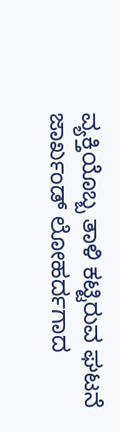ವ್ಯಕ್ತಿಯೊಬ್ಬ ತಾಳಿ ಕಟ್ಟಿರುವ ಘಟನೆ ಜಾರ್ಖಂಡ್ ಲೋಹರ್ದಗಾದ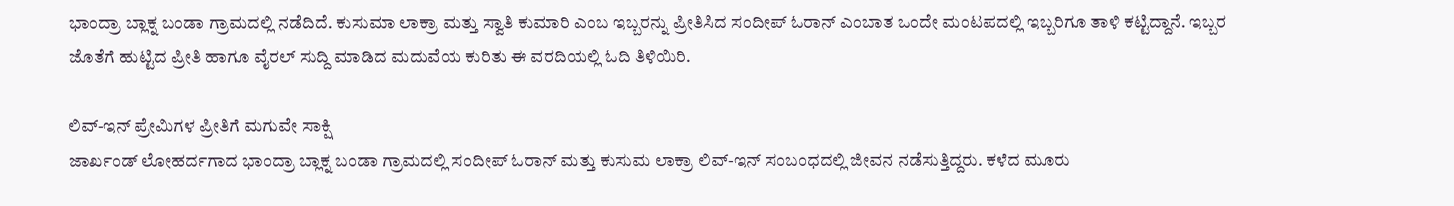ಭಾಂದ್ರಾ ಬ್ಲಾಕ್ನ ಬಂಡಾ ಗ್ರಾಮದಲ್ಲಿ ನಡೆದಿದೆ. ಕುಸುಮಾ ಲಾಕ್ರಾ ಮತ್ತು ಸ್ವಾತಿ ಕುಮಾರಿ ಎಂಬ ಇಬ್ಬರನ್ನು ಪ್ರೀತಿಸಿದ ಸಂದೀಪ್ ಓರಾನ್ ಎಂಬಾತ ಒಂದೇ ಮಂಟಪದಲ್ಲಿ ಇಬ್ಬರಿಗೂ ತಾಳಿ ಕಟ್ಟಿದ್ದಾನೆ. ಇಬ್ಬರ ಜೊತೆಗೆ ಹುಟ್ಟಿದ ಪ್ರೀತಿ ಹಾಗೂ ವೈರಲ್ ಸುದ್ದಿ ಮಾಡಿದ ಮದುವೆಯ ಕುರಿತು ಈ ವರದಿಯಲ್ಲಿ ಓದಿ ತಿಳಿಯಿರಿ.

ಲಿವ್-ಇನ್ ಪ್ರೇಮಿಗಳ ಪ್ರೀತಿಗೆ ಮಗುವೇ ಸಾಕ್ಷಿ
ಜಾರ್ಖಂಡ್ ಲೋಹರ್ದಗಾದ ಭಾಂದ್ರಾ ಬ್ಲಾಕ್ನ ಬಂಡಾ ಗ್ರಾಮದಲ್ಲಿ ಸಂದೀಪ್ ಓರಾನ್ ಮತ್ತು ಕುಸುಮ ಲಾಕ್ರಾ ಲಿವ್-ಇನ್ ಸಂಬಂಧದಲ್ಲಿ ಜೀವನ ನಡೆಸುತ್ತಿದ್ದರು. ಕಳೆದ ಮೂರು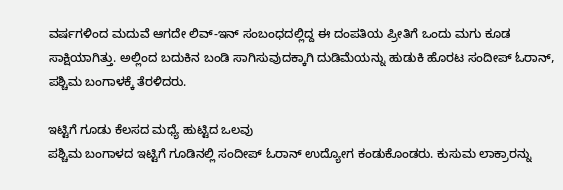ವರ್ಷಗಳಿಂದ ಮದುವೆ ಆಗದೇ ಲಿವ್-ಇನ್ ಸಂಬಂಧದಲ್ಲಿದ್ದ ಈ ದಂಪತಿಯ ಪ್ರೀತಿಗೆ ಒಂದು ಮಗು ಕೂಡ ಸಾಕ್ಷಿಯಾಗಿತ್ತು. ಅಲ್ಲಿಂದ ಬದುಕಿನ ಬಂಡಿ ಸಾಗಿಸುವುದಕ್ಕಾಗಿ ದುಡಿಮೆಯನ್ನು ಹುಡುಕಿ ಹೊರಟ ಸಂದೀಪ್ ಓರಾನ್, ಪಶ್ಚಿಮ ಬಂಗಾಳಕ್ಕೆ ತೆರಳಿದರು.

ಇಟ್ಟಿಗೆ ಗೂಡು ಕೆಲಸದ ಮಧ್ಯೆ ಹುಟ್ಟಿದ ಒಲವು
ಪಶ್ಚಿಮ ಬಂಗಾಳದ ಇಟ್ಟಿಗೆ ಗೂಡಿನಲ್ಲಿ ಸಂದೀಪ್ ಓರಾನ್ ಉದ್ಯೋಗ ಕಂಡುಕೊಂಡರು. ಕುಸುಮ ಲಾಕ್ರಾರನ್ನು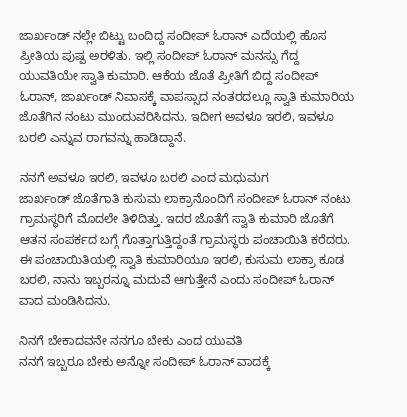ಜಾರ್ಖಂಡ್ ನಲ್ಲೇ ಬಿಟ್ಟು ಬಂದಿದ್ದ ಸಂದೀಪ್ ಓರಾನ್ ಎದೆಯಲ್ಲಿ ಹೊಸ ಪ್ರೀತಿಯ ಪುಷ್ಪ ಅರಳಿತು. ಇಲ್ಲಿ ಸಂದೀಪ್ ಓರಾನ್ ಮನಸ್ಸು ಗೆದ್ದ ಯುವತಿಯೇ ಸ್ವಾತಿ ಕುಮಾರಿ. ಆಕೆಯ ಜೊತೆ ಪ್ರೀತಿಗೆ ಬಿದ್ದ ಸಂದೀಪ್ ಓರಾನ್, ಜಾರ್ಖಂಡ್ ನಿವಾಸಕ್ಕೆ ವಾಪಸ್ಸಾದ ನಂತರದಲ್ಲೂ ಸ್ವಾತಿ ಕುಮಾರಿಯ ಜೊತೆಗಿನ ನಂಟು ಮುಂದುವರಿಸಿದನು. ಇದೀಗ ಅವಳೂ ಇರಲಿ, ಇವಳೂ ಬರಲಿ ಎನ್ನುವ ರಾಗವನ್ನು ಹಾಡಿದ್ದಾನೆ.

ನನಗೆ ಅವಳೂ ಇರಲಿ, ಇವಳೂ ಬರಲಿ ಎಂದ ಮಧುಮಗ
ಜಾರ್ಖಂಡ್ ಜೊತೆಗಾತಿ ಕುಸುಮ ಲಾಕ್ರಾನೊಂದಿಗೆ ಸಂದೀಪ್ ಓರಾನ್ ನಂಟು ಗ್ರಾಮಸ್ಥರಿಗೆ ಮೊದಲೇ ತಿಳಿದಿತ್ತು. ಇದರ ಜೊತೆಗೆ ಸ್ವಾತಿ ಕುಮಾರಿ ಜೊತೆಗೆ ಆತನ ಸಂಪರ್ಕದ ಬಗ್ಗೆ ಗೊತ್ತಾಗುತ್ತಿದ್ದಂತೆ ಗ್ರಾಮಸ್ಥರು ಪಂಚಾಯಿತಿ ಕರೆದರು. ಈ ಪಂಚಾಯಿತಿಯಲ್ಲಿ ಸ್ವಾತಿ ಕುಮಾರಿಯೂ ಇರಲಿ, ಕುಸುಮ ಲಾಕ್ರಾ ಕೂಡ ಬರಲಿ, ನಾನು ಇಬ್ಬರನ್ನೂ ಮದುವೆ ಆಗುತ್ತೇನೆ ಎಂದು ಸಂದೀಪ್ ಓರಾನ್ ವಾದ ಮಂಡಿಸಿದನು.

ನಿನಗೆ ಬೇಕಾದವನೇ ನನಗೂ ಬೇಕು ಎಂದ ಯುವತಿ
ನನಗೆ ಇಬ್ಬರೂ ಬೇಕು ಅನ್ನೋ ಸಂದೀಪ್ ಓರಾನ್ ವಾದಕ್ಕೆ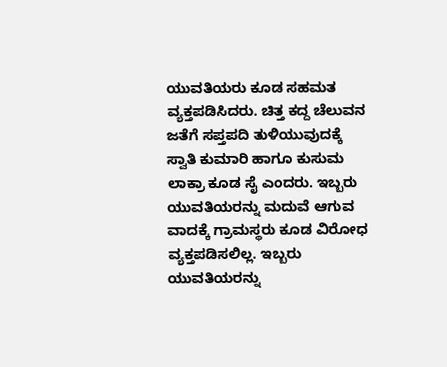ಯುವತಿಯರು ಕೂಡ ಸಹಮತ ವ್ಯಕ್ತಪಡಿಸಿದರು. ಚಿತ್ತ ಕದ್ದ ಚೆಲುವನ ಜತೆಗೆ ಸಪ್ತಪದಿ ತುಳಿಯುವುದಕ್ಕೆ ಸ್ವಾತಿ ಕುಮಾರಿ ಹಾಗೂ ಕುಸುಮ ಲಾಕ್ರಾ ಕೂಡ ಸೈ ಎಂದರು. ಇಬ್ಬರು ಯುವತಿಯರನ್ನು ಮದುವೆ ಆಗುವ ವಾದಕ್ಕೆ ಗ್ರಾಮಸ್ಥರು ಕೂಡ ವಿರೋಧ ವ್ಯಕ್ತಪಡಿಸಲಿಲ್ಲ. ಇಬ್ಬರು ಯುವತಿಯರನ್ನು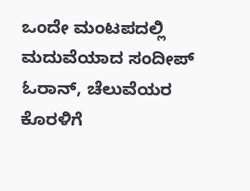ಒಂದೇ ಮಂಟಪದಲ್ಲಿ ಮದುವೆಯಾದ ಸಂದೀಪ್ ಓರಾನ್, ಚೆಲುವೆಯರ ಕೊರಳಿಗೆ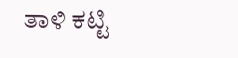ತಾಳಿ ಕಟ್ಟಿ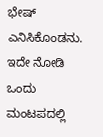ಭೇಷ್ ಎನಿಸಿಕೊಂಡನು. ಇದೇ ನೋಡಿ ಒಂದು ಮಂಟಪದಲ್ಲಿ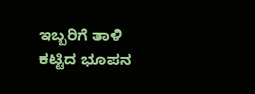ಇಬ್ಬರಿಗೆ ತಾಳಿ ಕಟ್ಟಿದ ಭೂಪನ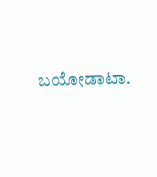ಬಯೋಡಾಟಾ.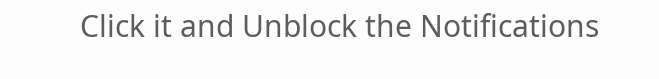Click it and Unblock the Notifications